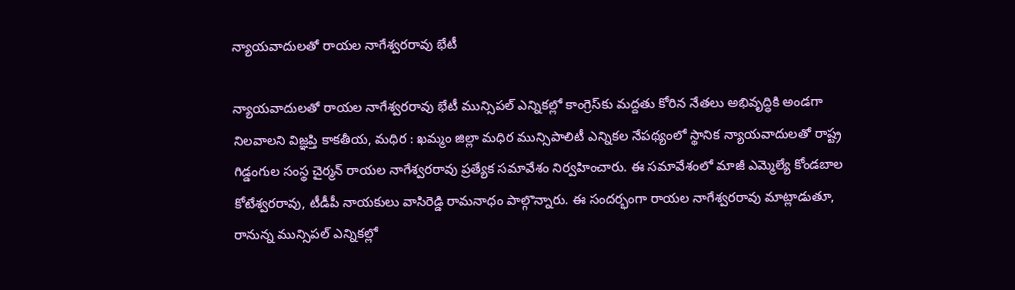న్యాయవాదులతో రాయల నాగేశ్వరరావు భేటీ

న్యాయవాదులతో రాయల నాగేశ్వరరావు భేటీ మున్సిపల్ ఎన్నికల్లో కాంగ్రెస్‌కు మద్దతు కోరిన నేతలు అభివృద్ధికి అండగా నిలవాలని విజ్ఞప్తి కాకతీయ, మధిర : ఖమ్మం జిల్లా మధిర మున్సిపాలిటీ ఎన్నికల నేపథ్యంలో స్థానిక న్యాయవాదులతో రాష్ట్ర గిడ్డంగుల సంస్థ చైర్మన్ రాయల నాగేశ్వరరావు ప్రత్యేక సమావేశం నిర్వహించారు. ఈ సమావేశంలో మాజీ ఎమ్మెల్యే కోండబాల కోటేశ్వరరావు, టీడీపీ నాయకులు వాసిరెడ్డి రామనాధం పాల్గొన్నారు. ఈ సందర్భంగా రాయల నాగేశ్వరరావు మాట్లాడుతూ, రానున్న మున్సిపల్ ఎన్నికల్లో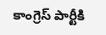కాంగ్రెస్ పార్టీకి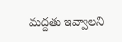మద్దతు ఇవ్వాలని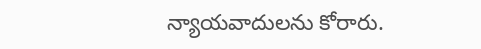న్యాయవాదులను కోరారు.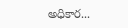అధికార...